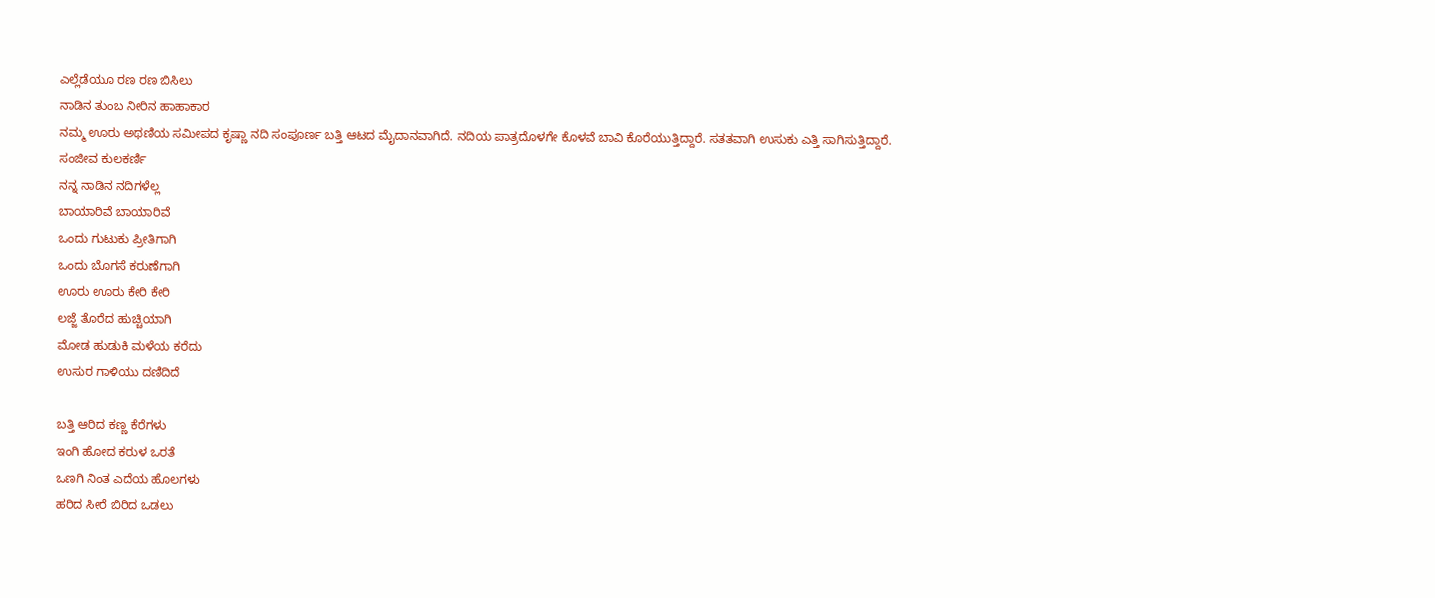ಎಲ್ಲೆಡೆಯೂ ರಣ ರಣ ಬಿಸಿಲು
ನಾಡಿನ ತುಂಬ ನೀರಿನ ಹಾಹಾಕಾರ
ನಮ್ಮ ಊರು ಅಥಣಿಯ ಸಮೀಪದ ಕೃಷ್ಣಾ ನದಿ ಸಂಪೂರ್ಣ ಬತ್ತಿ ಆಟದ ಮೈದಾನವಾಗಿದೆ. ನದಿಯ ಪಾತ್ರದೊಳಗೇ ಕೊಳವೆ ಬಾವಿ ಕೊರೆಯುತ್ತಿದ್ದಾರೆ. ಸತತವಾಗಿ ಉಸುಕು ಎತ್ತಿ ಸಾಗಿಸುತ್ತಿದ್ದಾರೆ.
ಸಂಜೀವ ಕುಲಕರ್ಣಿ
ನನ್ನ ನಾಡಿನ ನದಿಗಳೆಲ್ಲ
ಬಾಯಾರಿವೆ ಬಾಯಾರಿವೆ
ಒಂದು ಗುಟುಕು ಪ್ರೀತಿಗಾಗಿ
ಒಂದು ಬೊಗಸೆ ಕರುಣೆಗಾಗಿ
ಊರು ಊರು ಕೇರಿ ಕೇರಿ
ಲಜ್ಜೆ ತೊರೆದ ಹುಚ್ಚಿಯಾಗಿ
ಮೋಡ ಹುಡುಕಿ ಮಳೆಯ ಕರೆದು
ಉಸುರ ಗಾಳಿಯು ದಣಿದಿದೆ

ಬತ್ತಿ ಆರಿದ ಕಣ್ಣ ಕೆರೆಗಳು
ಇಂಗಿ ಹೋದ ಕರುಳ ಒರತೆ
ಒಣಗಿ ನಿಂತ ಎದೆಯ ಹೊಲಗಳು
ಹರಿದ ಸೀರೆ ಬಿರಿದ ಒಡಲು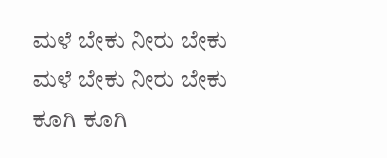ಮಳೆ ಬೇಕು ನೀರು ಬೇಕು
ಮಳೆ ಬೇಕು ನೀರು ಬೇಕು
ಕೂಗಿ ಕೂಗಿ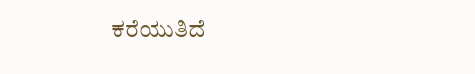ಕರೆಯುತಿದೆ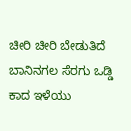ಚೀರಿ ಚೀರಿ ಬೇಡುತಿದೆ
ಬಾನಿನಗಲ ಸೆರಗು ಒಡ್ಡಿ
ಕಾದ ಇಳೆಯು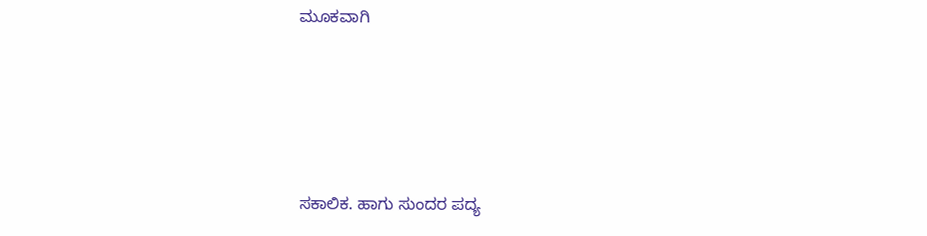ಮೂಕವಾಗಿ






ಸಕಾಲಿಕ. ಹಾಗು ಸುಂದರ ಪದ್ಯ